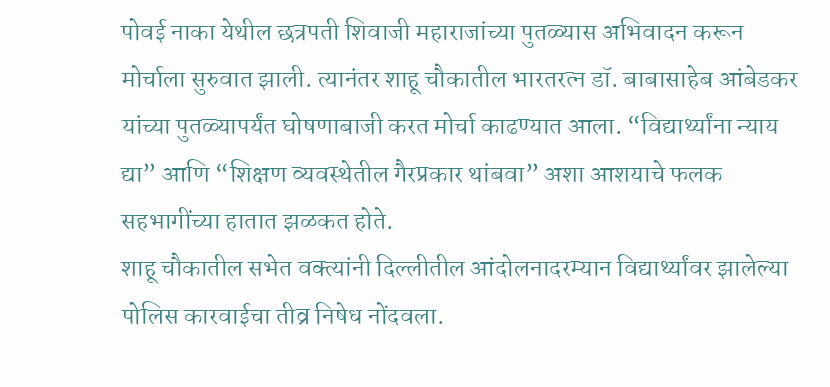पोवई नाका येथील छत्रपती शिवाजी महाराजांच्या पुतळ्यास अभिवादन करून मोर्चाला सुरुवात झाली. त्यानंतर शाहू चौकातील भारतरत्न डॉ. बाबासाहेब आंबेडकर यांच्या पुतळ्यापर्यंत घोषणाबाजी करत मोर्चा काढण्यात आला. “विद्यार्थ्यांना न्याय द्या” आणि “शिक्षण व्यवस्थेतील गैरप्रकार थांबवा” अशा आशयाचे फलक सहभागींच्या हातात झळकत होते.
शाहू चौकातील सभेत वक्त्यांनी दिल्लीतील आंदोलनादरम्यान विद्यार्थ्यांवर झालेल्या पोलिस कारवाईचा तीव्र निषेध नोंदवला.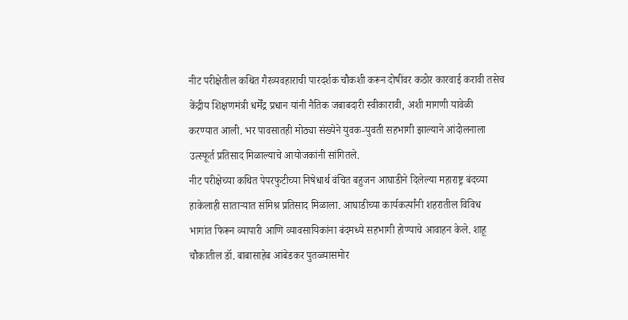नीट परीक्षेतील कथित गैरव्यवहाराची पारदर्शक चौकशी करून दोषींवर कठोर कारवाई करावी तसेच केंद्रीय शिक्षणमंत्री धर्मेंद्र प्रधान यांनी नैतिक जबाबदारी स्वीकारावी, अशी मागणी यावेळी करण्यात आली. भर पावसातही मोठ्या संख्येने युवक-युवती सहभागी झाल्याने आंदोलनाला उत्स्फूर्त प्रतिसाद मिळाल्याचे आयोजकांनी सांगितले.
नीट परीक्षेच्या कथित पेपरफुटीच्या निषेधार्थ वंचित बहुजन आघाडीने दिलेल्या महाराष्ट्र बंदच्या हाकेलाही साताऱ्यात संमिश्र प्रतिसाद मिळाला. आघाडीच्या कार्यकर्त्यांनी शहरातील विविध भागांत फिरून व्यापारी आणि व्यावसायिकांना बंदमध्ये सहभागी होण्याचे आवाहन केले. शाहू चौकातील डॉ. बाबासाहेब आंबेडकर पुतळ्यासमोर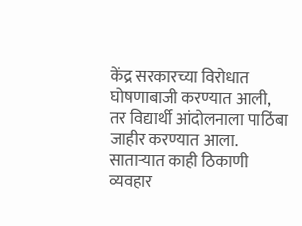केंद्र सरकारच्या विरोधात घोषणाबाजी करण्यात आली, तर विद्यार्थी आंदोलनाला पाठिंबा जाहीर करण्यात आला. साताऱ्यात काही ठिकाणी व्यवहार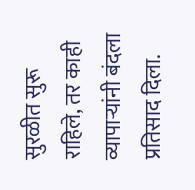सुरळीत सुरू राहिले, तर काही व्यापाऱ्यांनी बंदला प्रतिसाद दिला.